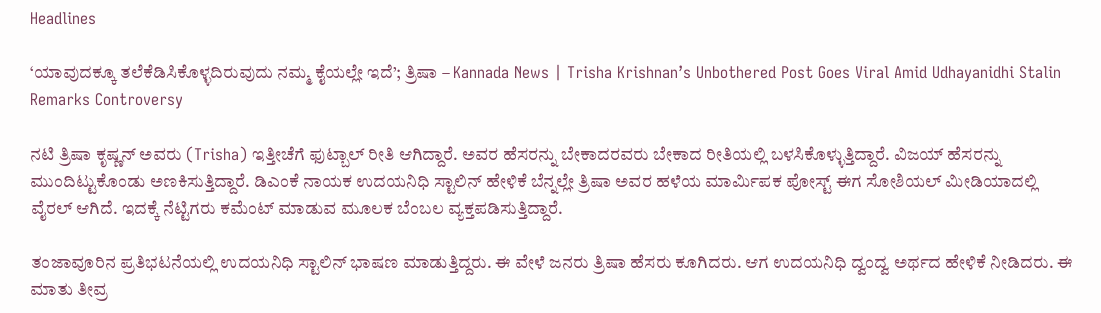Headlines

‘ಯಾವುದಕ್ಕೂ ತಲೆಕೆಡಿಸಿಕೊಳ್ಳದಿರುವುದು ನಮ್ಮ ಕೈಯಲ್ಲೇ ಇದೆ’; ತ್ರಿಷಾ – Kannada News | Trisha Krishnan’s Unbothered Post Goes Viral Amid Udhayanidhi Stalin Remarks Controversy

ನಟಿ ತ್ರಿಷಾ ಕೃಷ್ಣನ್ ಅವರು (Trisha) ಇತ್ತೀಚೆಗೆ ಫುಟ್ಬಾಲ್ ರೀತಿ ಆಗಿದ್ದಾರೆ. ಅವರ ಹೆಸರನ್ನು ಬೇಕಾದರವರು ಬೇಕಾದ ರೀತಿಯಲ್ಲಿ ಬಳಸಿಕೊಳ್ಳುತ್ತಿದ್ದಾರೆ. ವಿಜಯ್ ಹೆಸರನ್ನು ಮುಂದಿಟ್ಟುಕೊಂಡು ಅಣಕಿಸುತ್ತಿದ್ದಾರೆ. ಡಿಎಂಕೆ ನಾಯಕ ಉದಯನಿಧಿ ಸ್ಟಾಲಿನ್ ಹೇಳಿಕೆ ಬೆನ್ನಲ್ಲೇ ತ್ರಿಷಾ ಅವರ ಹಳೆಯ ಮಾರ್ಮಿಪಕ ಪೋಸ್ಟ್ ಈಗ ಸೋಶಿಯಲ್ ಮೀಡಿಯಾದಲ್ಲಿ ವೈರಲ್ ಆಗಿದೆ. ಇದಕ್ಕೆ ನೆಟ್ಟಿಗರು ಕಮೆಂಟ್ ಮಾಡುವ ಮೂಲಕ ಬೆಂಬಲ ವ್ಯಕ್ತಪಡಿಸುತ್ತಿದ್ದಾರೆ.

ತಂಜಾವೂರಿನ ಪ್ರತಿಭಟನೆಯಲ್ಲಿ ಉದಯನಿಧಿ ಸ್ಟಾಲಿನ್ ಭಾಷಣ ಮಾಡುತ್ತಿದ್ದರು. ಈ ವೇಳೆ ಜನರು ತ್ರಿಷಾ ಹೆಸರು ಕೂಗಿದರು. ಆಗ ಉದಯನಿಧಿ ದ್ವಂದ್ವ ಅರ್ಥದ ಹೇಳಿಕೆ ನೀಡಿದರು. ಈ ಮಾತು ತೀವ್ರ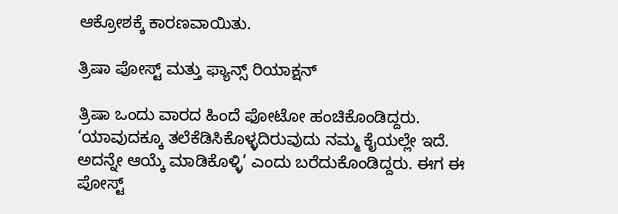ಆಕ್ರೋಶಕ್ಕೆ ಕಾರಣವಾಯಿತು.

ತ್ರಿಷಾ ಪೋಸ್ಟ್ ಮತ್ತು ಫ್ಯಾನ್ಸ್ ರಿಯಾಕ್ಷನ್

ತ್ರಿಷಾ ಒಂದು ವಾರದ ಹಿಂದೆ ಫೋಟೋ ಹಂಚಿಕೊಂಡಿದ್ದರು. ‘ಯಾವುದಕ್ಕೂ ತಲೆಕೆಡಿಸಿಕೊಳ್ಳದಿರುವುದು ನಮ್ಮ ಕೈಯಲ್ಲೇ ಇದೆ. ಅದನ್ನೇ ಆಯ್ಕೆ ಮಾಡಿಕೊಳ್ಳಿ’ ಎಂದು ಬರೆದುಕೊಂಡಿದ್ದರು. ಈಗ ಈ ಪೋಸ್ಟ್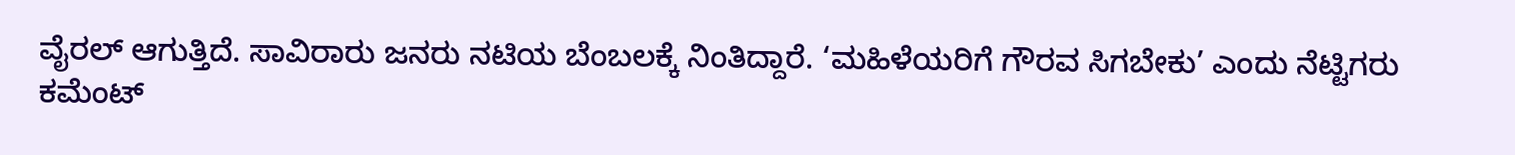ವೈರಲ್ ಆಗುತ್ತಿದೆ. ಸಾವಿರಾರು ಜನರು ನಟಿಯ ಬೆಂಬಲಕ್ಕೆ ನಿಂತಿದ್ದಾರೆ. ‘ಮಹಿಳೆಯರಿಗೆ ಗೌರವ ಸಿಗಬೇಕು’ ಎಂದು ನೆಟ್ಟಿಗರು ಕಮೆಂಟ್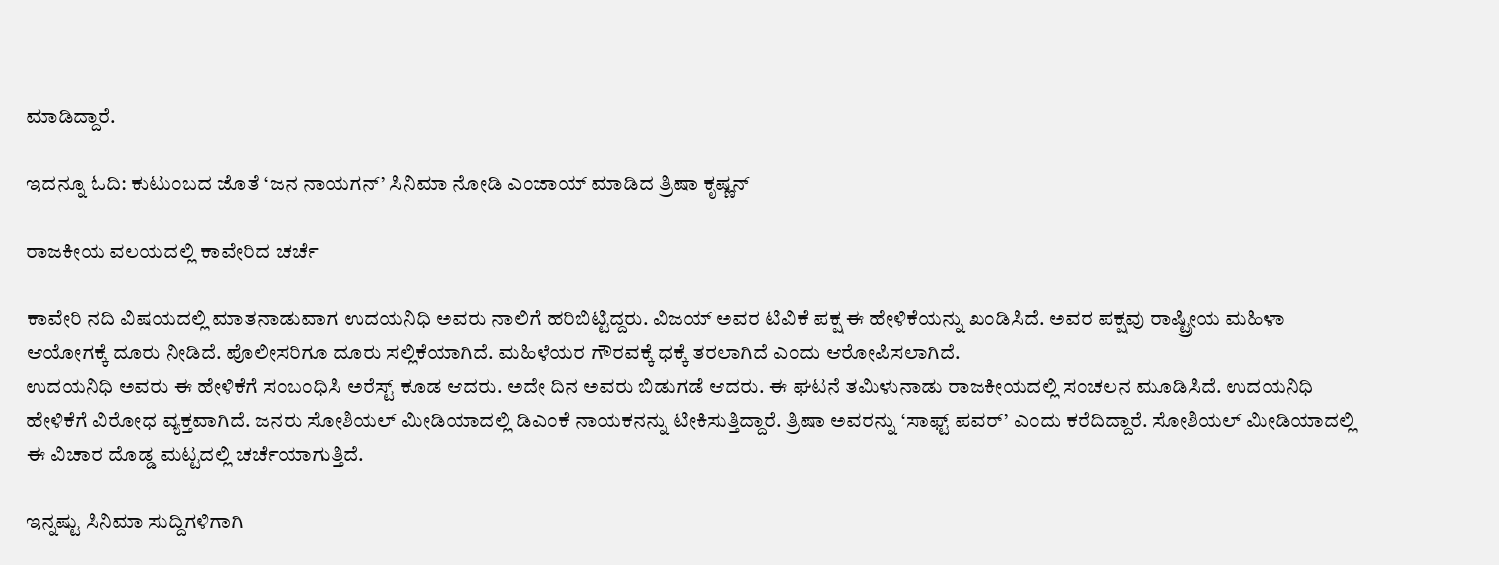ಮಾಡಿದ್ದಾರೆ.

ಇದನ್ನೂ ಓದಿ: ಕುಟುಂಬದ ಜೊತೆ ‘ಜನ ನಾಯಗನ್’ ಸಿನಿಮಾ ನೋಡಿ ಎಂಜಾಯ್ ಮಾಡಿದ ತ್ರಿಷಾ ಕೃಷ್ಣನ್

ರಾಜಕೀಯ ವಲಯದಲ್ಲಿ ಕಾವೇರಿದ ಚರ್ಚೆ

ಕಾವೇರಿ ನದಿ ವಿಷಯದಲ್ಲಿ ಮಾತನಾಡುವಾಗ ಉದಯನಿಧಿ ಅವರು ನಾಲಿಗೆ ಹರಿಬಿಟ್ಟಿದ್ದರು. ವಿಜಯ್ ಅವರ ಟಿವಿಕೆ ಪಕ್ಷ ಈ ಹೇಳಿಕೆಯನ್ನು ಖಂಡಿಸಿದೆ. ಅವರ ಪಕ್ಷವು ರಾಷ್ಟ್ರೀಯ ಮಹಿಳಾ ಆಯೋಗಕ್ಕೆ ದೂರು ನೀಡಿದೆ. ಪೊಲೀಸರಿಗೂ ದೂರು ಸಲ್ಲಿಕೆಯಾಗಿದೆ. ಮಹಿಳೆಯರ ಗೌರವಕ್ಕೆ ಧಕ್ಕೆ ತರಲಾಗಿದೆ ಎಂದು ಆರೋಪಿಸಲಾಗಿದೆ.
ಉದಯನಿಧಿ ಅವರು ಈ ಹೇಳಿಕೆಗೆ ಸಂಬಂಧಿಸಿ ಅರೆಸ್ಟ್ ಕೂಡ ಆದರು. ಅದೇ ದಿನ ಅವರು ಬಿಡುಗಡೆ ಆದರು. ಈ ಘಟನೆ ತಮಿಳುನಾಡು ರಾಜಕೀಯದಲ್ಲಿ ಸಂಚಲನ ಮೂಡಿಸಿದೆ. ಉದಯನಿಧಿ ಹೇಳಿಕೆಗೆ ವಿರೋಧ ವ್ಯಕ್ತವಾಗಿದೆ. ಜನರು ಸೋಶಿಯಲ್ ಮೀಡಿಯಾದಲ್ಲಿ ಡಿಎಂಕೆ ನಾಯಕನನ್ನು ಟೀಕಿಸುತ್ತಿದ್ದಾರೆ. ತ್ರಿಷಾ ಅವರನ್ನು ‘ಸಾಫ್ಟ್ ಪವರ್’ ಎಂದು ಕರೆದಿದ್ದಾರೆ. ಸೋಶಿಯಲ್ ಮೀಡಿಯಾದಲ್ಲಿ ಈ ವಿಚಾರ ದೊಡ್ಡ ಮಟ್ಟದಲ್ಲಿ ಚರ್ಚೆಯಾಗುತ್ತಿದೆ.

ಇನ್ನಷ್ಟು ಸಿನಿಮಾ ಸುದ್ದಿಗಳಿಗಾಗಿ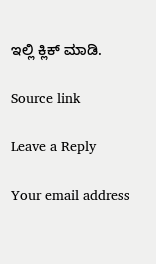ಇಲ್ಲಿ ಕ್ಲಿಕ್ ಮಾಡಿ.

Source link

Leave a Reply

Your email address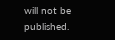will not be published.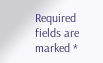Required fields are marked *